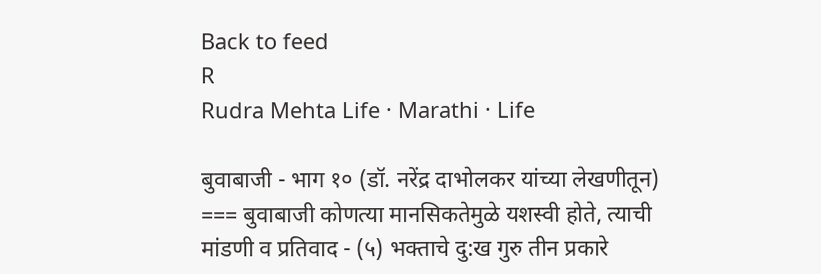Back to feed
R
Rudra Mehta Life · Marathi · Life

बुवाबाजी - भाग १० (डॉ. नरेंद्र दाभोलकर यांच्या लेखणीतून) === बुवाबाजी कोणत्या मानसिकतेमुळे यशस्वी होते, त्याची मांडणी व प्रतिवाद - (५) भक्ताचे दु:ख गुरु तीन प्रकारे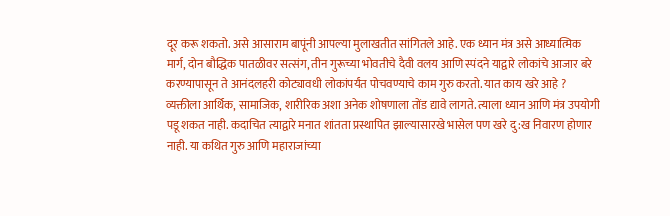दूर करू शकतो. असे आसाराम बापूंनी आपल्या मुलाखतीत सांगितले आहे. एक ध्यान मंत्र असे आध्यात्मिक मार्ग, दोन बौद्धिक पातळीवर सत्संग, तीन गुरूच्या भोवतीचे दैवी वलय आणि स्पंदने याद्वारे लोकांचे आजार बरे करण्यापासून ते आनंदलहरी कोट्यावधी लोकांपर्यंत पोचवण्याचे काम गुरु करतो. यात काय खरे आहे ? व्यक्तीला आर्थिक, सामाजिक, शारीरिक अशा अनेक शोषणाला तोंड द्यावे लागते. त्याला ध्यान आणि मंत्र उपयोगी पडू शकत नाही. कदाचित त्याद्वारे मनात शांतता प्रस्थापित झाल्यासारखे भासेल पण खरे दु:ख निवारण होणार नाही. या कथित गुरु आणि महाराजांच्या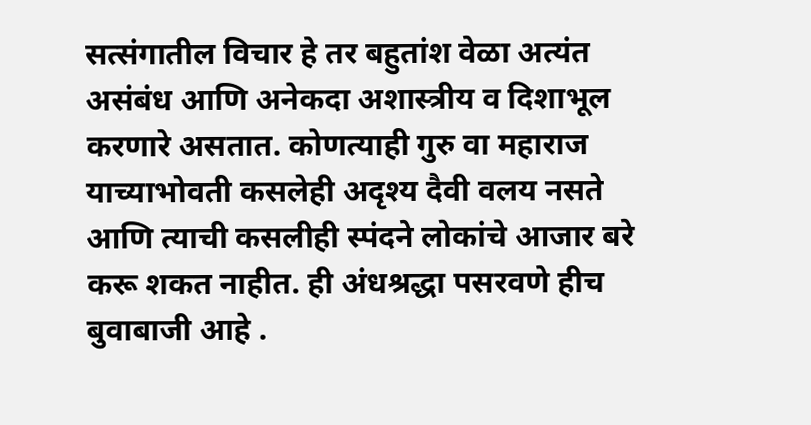सत्संगातील विचार हे तर बहुतांश वेळा अत्यंत असंबंध आणि अनेकदा अशास्त्रीय व दिशाभूल करणारे असतात. कोणत्याही गुरु वा महाराज याच्याभोवती कसलेही अदृश्य दैवी वलय नसते आणि त्याची कसलीही स्पंदने लोकांचे आजार बरे करू शकत नाहीत. ही अंधश्रद्धा पसरवणे हीच बुवाबाजी आहे .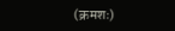(क्रमशः)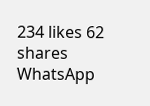234 likes 62 shares
WhatsApp